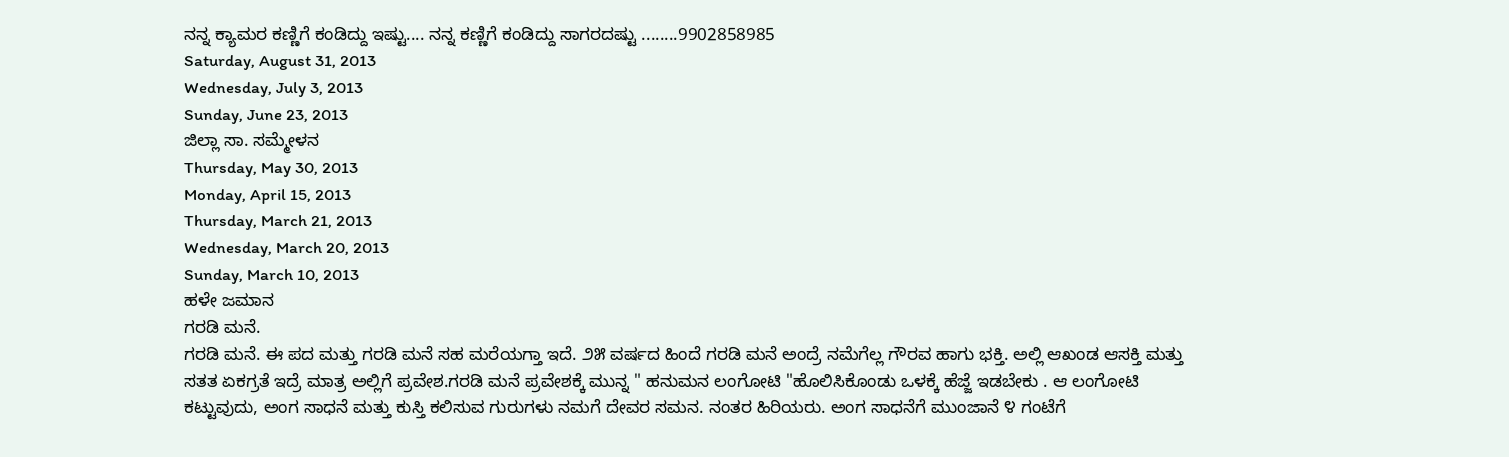ನನ್ನ ಕ್ಯಾಮರ ಕಣ್ಣಿಗೆ ಕಂಡಿದ್ದು ಇಷ್ಟು.... ನನ್ನ ಕಣ್ಣಿಗೆ ಕಂಡಿದ್ದು ಸಾಗರದಷ್ಟು ........9902858985
Saturday, August 31, 2013
Wednesday, July 3, 2013
Sunday, June 23, 2013
ಜಿಲ್ಲಾ ಸಾ. ಸಮ್ಮೇಳನ
Thursday, May 30, 2013
Monday, April 15, 2013
Thursday, March 21, 2013
Wednesday, March 20, 2013
Sunday, March 10, 2013
ಹಳೇ ಜಮಾನ
ಗರಡಿ ಮನೆ.
ಗರಡಿ ಮನೆ. ಈ ಪದ ಮತ್ತು ಗರಡಿ ಮನೆ ಸಹ ಮರೆಯಗ್ತಾ ಇದೆ. ೨೫ ವರ್ಷದ ಹಿಂದೆ ಗರಡಿ ಮನೆ ಅಂದ್ರೆ ನಮೆಗೆಲ್ಲ ಗೌರವ ಹಾಗು ಭಕ್ತಿ. ಅಲ್ಲಿ ಆಖಂಡ ಆಸಕ್ತಿ ಮತ್ತು ಸತತ ಏಕಗ್ರತೆ ಇದ್ರೆ ಮಾತ್ರ ಅಲ್ಲಿಗೆ ಪ್ರವೇಶ.ಗರಡಿ ಮನೆ ಪ್ರವೇಶಕ್ಕೆ ಮುನ್ನ " ಹನುಮನ ಲಂಗೋಟಿ "ಹೊಲಿಸಿಕೊಂಡು ಒಳಕ್ಕೆ ಹೆಜ್ಜೆ ಇಡಬೇಕು . ಆ ಲಂಗೋಟಿ ಕಟ್ಟುವುದು, ಅಂಗ ಸಾಧನೆ ಮತ್ತು ಕುಸ್ತಿ ಕಲಿಸುವ ಗುರುಗಳು ನಮಗೆ ದೇವರ ಸಮನ. ನಂತರ ಹಿರಿಯರು. ಅಂಗ ಸಾಧನೆಗೆ ಮುಂಜಾನೆ ೪ ಗಂಟೆಗೆ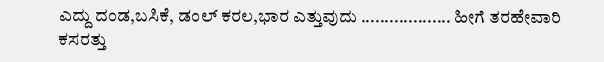ಎದ್ದು ದಂಡ,ಬಸಿಕೆ, ಡಂಲ್ ಕರಲ,ಭಾರ ಎತ್ತುವುದು ................... ಹೀಗೆ ತರಹೇವಾರಿ ಕಸರತ್ತು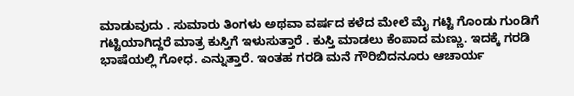ಮಾಡುವುದು . ಸುಮಾರು ತಿಂಗಳು ಅಥವಾ ವರ್ಷದ ಕಳೆದ ಮೇಲೆ ಮೈ ಗಟ್ಟಿ ಗೊಂಡು ಗುಂಡಿಗೆ ಗಟ್ಟಿಯಾಗಿದ್ದರೆ ಮಾತ್ರ ಕುಸ್ತಿಗೆ ಇಳುಸುತ್ತಾರೆ . ಕುಸ್ತಿ ಮಾಡಲು ಕೆಂಪಾದ ಮಣ್ಣು. ಇದಕ್ಕೆ ಗರಡಿ ಭಾಷೆಯಲ್ಲಿ ಗೋಧ. ಎನ್ನುತ್ತಾರೆ. ಇಂತಹ ಗರಡಿ ಮನೆ ಗೌರಿಬಿದನೂರು ಆಚಾರ್ಯ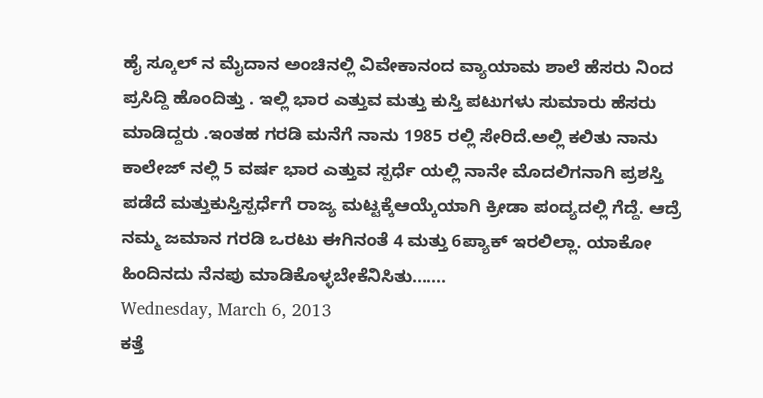ಹೈ ಸ್ಕೂಲ್ ನ ಮೈದಾನ ಅಂಚಿನಲ್ಲಿ ವಿವೇಕಾನಂದ ವ್ಯಾಯಾಮ ಶಾಲೆ ಹೆಸರು ನಿಂದ ಪ್ರಸಿದ್ದಿ ಹೊಂದಿತ್ತು . ಇಲ್ಲಿ ಭಾರ ಎತ್ತುವ ಮತ್ತು ಕುಸ್ತಿ ಪಟುಗಳು ಸುಮಾರು ಹೆಸರು ಮಾಡಿದ್ದರು .ಇಂತಹ ಗರಡಿ ಮನೆಗೆ ನಾನು 1985 ರಲ್ಲಿ ಸೇರಿದೆ.ಅಲ್ಲಿ ಕಲಿತು ನಾನು ಕಾಲೇಜ್ ನಲ್ಲಿ 5 ವರ್ಷ ಭಾರ ಎತ್ತುವ ಸ್ಪರ್ಧೆ ಯಲ್ಲಿ ನಾನೇ ಮೊದಲಿಗನಾಗಿ ಪ್ರಶಸ್ತಿ ಪಡೆದೆ ಮತ್ತುಕುಸ್ತಿಸ್ಪರ್ಧೆಗೆ ರಾಜ್ಯ ಮಟ್ಟಕ್ಕೆಆಯ್ಕೆಯಾಗಿ ಕ್ರೀಡಾ ಪಂದ್ಯದಲ್ಲಿ ಗೆದ್ದೆ. ಆದ್ರೆ ನಮ್ಮ ಜಮಾನ ಗರಡಿ ಒರಟು ಈಗಿನಂತೆ 4 ಮತ್ತು 6ಪ್ಯಾಕ್ ಇರಲಿಲ್ಲಾ. ಯಾಕೋ ಹಿಂದಿನದು ನೆನಪು ಮಾಡಿಕೊಳ್ಳಬೇಕೆನಿಸಿತು.......
Wednesday, March 6, 2013
ಕತ್ತೆ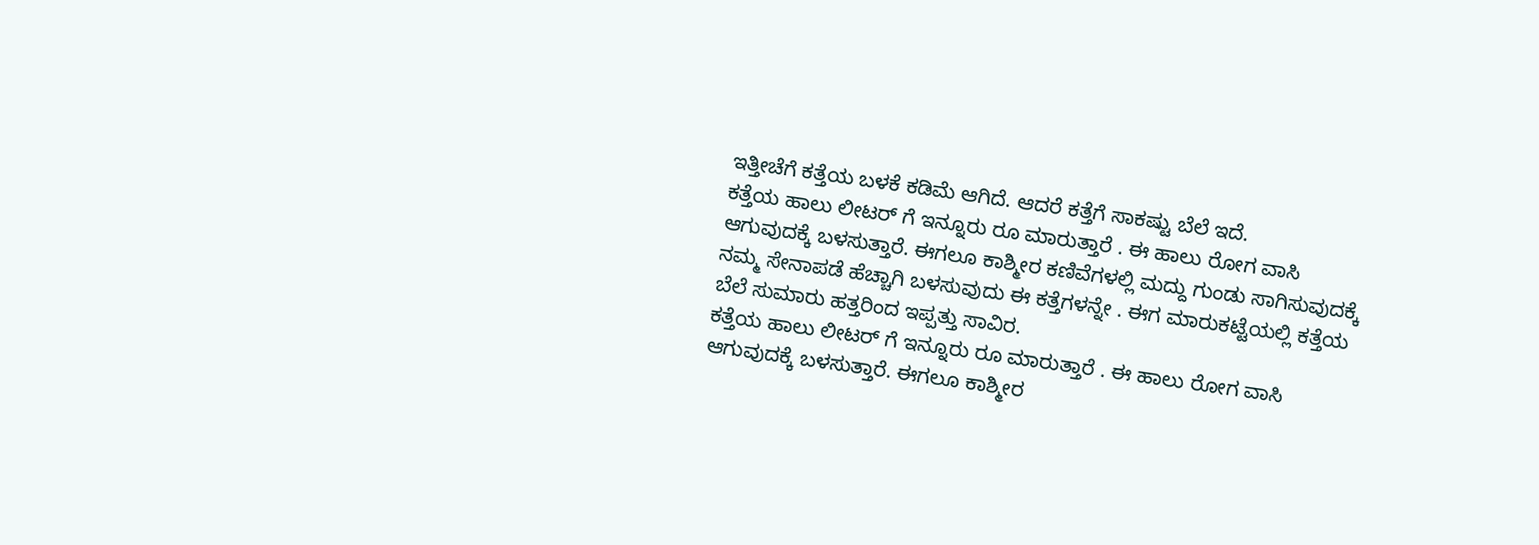ಇತ್ತೀಚೆಗೆ ಕತ್ತೆಯ ಬಳಕೆ ಕಡಿಮೆ ಆಗಿದೆ. ಆದರೆ ಕತ್ತೆಗೆ ಸಾಕಷ್ಟು ಬೆಲೆ ಇದೆ.
ಕತ್ತೆಯ ಹಾಲು ಲೀಟರ್ ಗೆ ಇನ್ನೂರು ರೂ ಮಾರುತ್ತಾರೆ . ಈ ಹಾಲು ರೋಗ ವಾಸಿ ಆಗುವುದಕ್ಕೆ ಬಳಸುತ್ತಾರೆ. ಈಗಲೂ ಕಾಶ್ಮೀರ ಕಣಿವೆಗಳಲ್ಲಿ ಮದ್ದು ಗುಂಡು ಸಾಗಿಸುವುದಕ್ಕೆ ನಮ್ಮ ಸೇನಾಪಡೆ ಹೆಚ್ಚಾಗಿ ಬಳಸುವುದು ಈ ಕತ್ತೆಗಳನ್ನೇ . ಈಗ ಮಾರುಕಟ್ಟೆಯಲ್ಲಿ ಕತ್ತೆಯ ಬೆಲೆ ಸುಮಾರು ಹತ್ತರಿಂದ ಇಪ್ಪತ್ತು ಸಾವಿರ.
ಕತ್ತೆಯ ಹಾಲು ಲೀಟರ್ ಗೆ ಇನ್ನೂರು ರೂ ಮಾರುತ್ತಾರೆ . ಈ ಹಾಲು ರೋಗ ವಾಸಿ ಆಗುವುದಕ್ಕೆ ಬಳಸುತ್ತಾರೆ. ಈಗಲೂ ಕಾಶ್ಮೀರ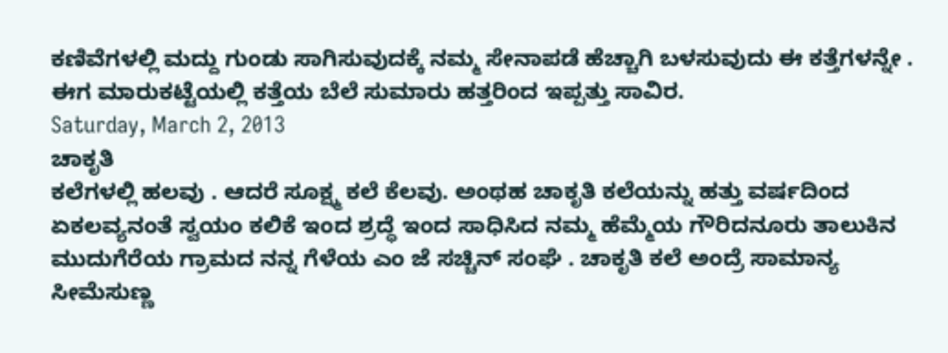ಕಣಿವೆಗಳಲ್ಲಿ ಮದ್ದು ಗುಂಡು ಸಾಗಿಸುವುದಕ್ಕೆ ನಮ್ಮ ಸೇನಾಪಡೆ ಹೆಚ್ಚಾಗಿ ಬಳಸುವುದು ಈ ಕತ್ತೆಗಳನ್ನೇ . ಈಗ ಮಾರುಕಟ್ಟೆಯಲ್ಲಿ ಕತ್ತೆಯ ಬೆಲೆ ಸುಮಾರು ಹತ್ತರಿಂದ ಇಪ್ಪತ್ತು ಸಾವಿರ.
Saturday, March 2, 2013
ಚಾಕೃತಿ
ಕಲೆಗಳಲ್ಲಿ ಹಲವು . ಆದರೆ ಸೂಕ್ಷ್ಮ ಕಲೆ ಕೆಲವು. ಅಂಥಹ ಚಾಕೃತಿ ಕಲೆಯನ್ನು ಹತ್ತು ವರ್ಷದಿಂದ ಏಕಲವ್ಯನಂತೆ ಸ್ವಯಂ ಕಲಿಕೆ ಇಂದ ಶ್ರದ್ಧೆ ಇಂದ ಸಾಧಿಸಿದ ನಮ್ಮ ಹೆಮ್ಮೆಯ ಗೌರಿದನೂರು ತಾಲುಕಿನ ಮುದುಗೆರೆಯ ಗ್ರಾಮದ ನನ್ನ ಗೆಳೆಯ ಎಂ ಜೆ ಸಚ್ಚಿನ್ ಸಂಘೆ . ಚಾಕೃತಿ ಕಲೆ ಅಂದ್ರೆ ಸಾಮಾನ್ಯ ಸೀಮೆಸುಣ್ಣ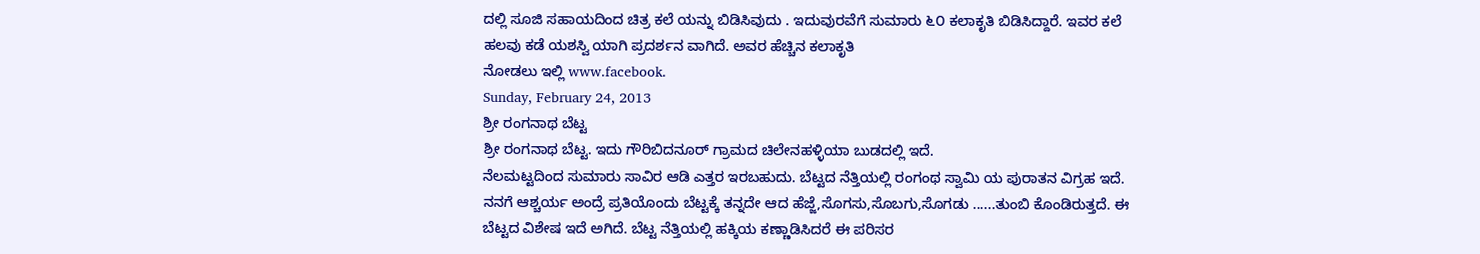ದಲ್ಲಿ ಸೂಜಿ ಸಹಾಯದಿಂದ ಚಿತ್ರ ಕಲೆ ಯನ್ನು ಬಿಡಿಸಿವುದು . ಇದುವುರವೆಗೆ ಸುಮಾರು ೬೦ ಕಲಾಕೃತಿ ಬಿಡಿಸಿದ್ದಾರೆ. ಇವರ ಕಲೆ ಹಲವು ಕಡೆ ಯಶಸ್ವಿ ಯಾಗಿ ಪ್ರದರ್ಶನ ವಾಗಿದೆ. ಅವರ ಹೆಚ್ಚಿನ ಕಲಾಕೃತಿ
ನೋಡಲು ಇಲ್ಲಿ www.facebook.
Sunday, February 24, 2013
ಶ್ರೀ ರಂಗನಾಥ ಬೆಟ್ಟ
ಶ್ರೀ ರಂಗನಾಥ ಬೆಟ್ಟ. ಇದು ಗೌರಿಬಿದನೂರ್ ಗ್ರಾಮದ ಚಿಲೇನಹಳ್ಳಿಯಾ ಬುಡದಲ್ಲಿ ಇದೆ.
ನೆಲಮಟ್ಟದಿಂದ ಸುಮಾರು ಸಾವಿರ ಆಡಿ ಎತ್ತರ ಇರಬಹುದು. ಬೆಟ್ಟದ ನೆತ್ತಿಯಲ್ಲಿ ರಂಗಂಥ ಸ್ವಾಮಿ ಯ ಪುರಾತನ ವಿಗ್ರಹ ಇದೆ. ನನಗೆ ಆಶ್ಚರ್ಯ ಅಂದ್ರೆ ಪ್ರತಿಯೊಂದು ಬೆಟ್ಟಕ್ಕೆ ತನ್ನದೇ ಆದ ಹೆಜ್ಜೆ,ಸೊಗಸು,ಸೊಬಗು,ಸೊಗಡು ......ತುಂಬಿ ಕೊಂಡಿರುತ್ತದೆ. ಈ ಬೆಟ್ಟದ ವಿಶೇಷ ಇದೆ ಅಗಿದೆ. ಬೆಟ್ಟ ನೆತ್ತಿಯಲ್ಲಿ ಹಕ್ಕಿಯ ಕಣ್ಣಾಡಿಸಿದರೆ ಈ ಪರಿಸರ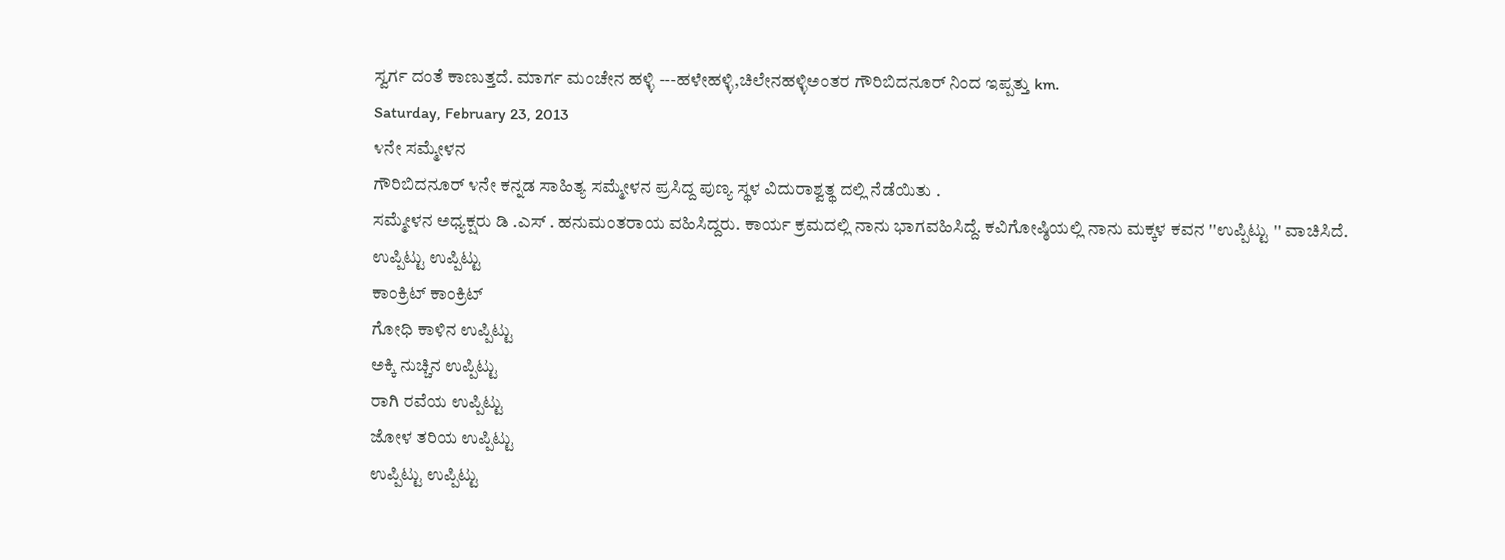ಸ್ವರ್ಗ ದಂತೆ ಕಾಣುತ್ತದೆ. ಮಾರ್ಗ ಮಂಚೇನ ಹಳ್ಳಿ ---ಹಳೇಹಳ್ಳಿ,ಚಿಲೇನಹಳ್ಳಿಅಂತರ ಗೌರಿಬಿದನೂರ್ ನಿಂದ ಇಪ್ಪತ್ತು km.
Saturday, February 23, 2013
೪ನೇ ಸಮ್ಮೇಳನ
ಗೌರಿಬಿದನೂರ್ ೪ನೇ ಕನ್ನಡ ಸಾಹಿತ್ಯ ಸಮ್ಮೇಳನ ಪ್ರಸಿದ್ದ ಪುಣ್ಯ ಸ್ಥಳ ವಿದುರಾಶ್ವತ್ಥ ದಲ್ಲಿ ನೆಡೆಯಿತು .
ಸಮ್ಮೇಳನ ಅಧ್ಯಕ್ಷರು ಡಿ .ಎಸ್ . ಹನುಮಂತರಾಯ ವಹಿಸಿದ್ದರು. ಕಾರ್ಯ ಕ್ರಮದಲ್ಲಿ ನಾನು ಭಾಗವಹಿಸಿದ್ದೆ. ಕವಿಗೋಷ್ಠಿಯಲ್ಲಿ ನಾನು ಮಕ್ಕಳ ಕವನ ''ಉಪ್ಪಿಟ್ಟು '' ವಾಚಿಸಿದೆ.
ಉಪ್ಪಿಟ್ಟು ಉಪ್ಪಿಟ್ಟು
ಕಾಂಕ್ರಿಟ್ ಕಾಂಕ್ರಿಟ್
ಗೋಧಿ ಕಾಳಿನ ಉಪ್ಪಿಟ್ಟು
ಅಕ್ಕಿ ನುಚ್ಚಿನ ಉಪ್ಪಿಟ್ಟು
ರಾಗಿ ರವೆಯ ಉಪ್ಪಿಟ್ಟು
ಜೋಳ ತರಿಯ ಉಪ್ಪಿಟ್ಟು
ಉಪ್ಪಿಟ್ಟು ಉಪ್ಪಿಟ್ಟು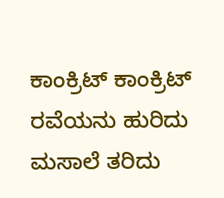ಕಾಂಕ್ರಿಟ್ ಕಾಂಕ್ರಿಟ್
ರವೆಯನು ಹುರಿದು
ಮಸಾಲೆ ತರಿದು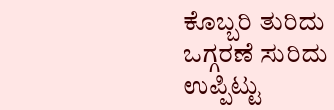ಕೊಬ್ಬರಿ ತುರಿದು
ಒಗ್ಗರಣೆ ಸುರಿದು
ಉಪ್ಪಿಟ್ಟು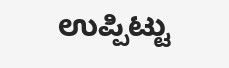ಉಪ್ಪಿಟ್ಟು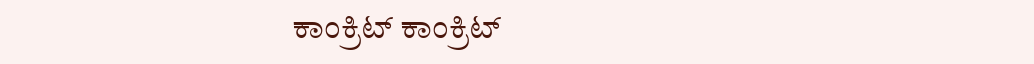ಕಾಂಕ್ರಿಟ್ ಕಾಂಕ್ರಿಟ್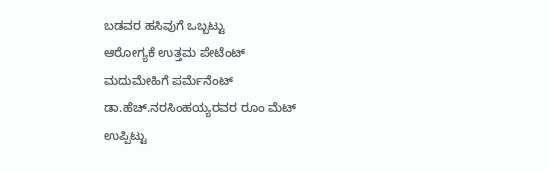ಬಡವರ ಹಸಿವುಗೆ ಒಬ್ಬಟ್ಟು
ಆರೋಗ್ಯಕೆ ಉತ್ತಮ ಪೇಟೆಂಟ್
ಮದುಮೇಹಿಗೆ ಪರ್ಮೆನೆಂಟ್
ಡಾ.ಹೆಚ್.ನರಸಿಂಹಯ್ಯರವರ ರೂಂ ಮೆಟ್
ಉಪ್ಪಿಟ್ಟು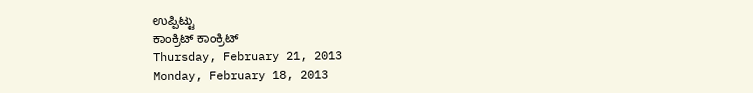ಉಪ್ಪಿಟ್ಟು
ಕಾಂಕ್ರಿಟ್ ಕಾಂಕ್ರಿಟ್
Thursday, February 21, 2013
Monday, February 18, 2013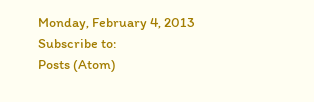Monday, February 4, 2013
Subscribe to:
Posts (Atom)